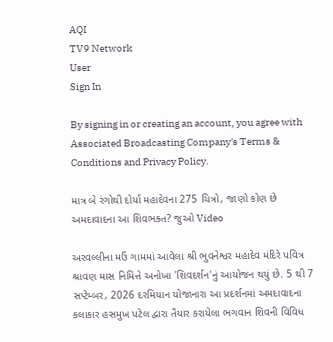AQI
TV9 Network
User
Sign In

By signing in or creating an account, you agree with Associated Broadcasting Company's Terms & Conditions and Privacy Policy.

માત્ર બે રંગોથી દોર્યા મહાદેવના 275 ચિત્રો, જાણો કોણ છે અમદાવાદના આ શિવભક્ત? જુઓ Video

અરવલ્લીના મઉં ગામમાં આવેલા શ્રી ભુવનેશ્વર મહાદેવ મંદિરે પવિત્ર શ્રાવણ માસ નિમિત્તે અનોખા 'શિવદર્શન'નું આયોજન થયું છે. 5 થી 7 સપ્ટેમ્બર, 2026 દરમિયાન યોજાનારા આ પ્રદર્શનમાં અમદાવાદના કલાકાર હસમુખ પટેલ દ્વારા તૈયાર કરાયેલા ભગવાન શિવની વિવિધ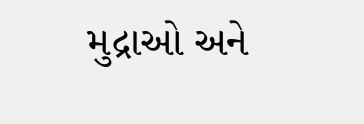મુદ્રાઓ અને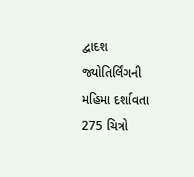દ્વાદશ જ્યોતિર્લિંગની મહિમા દર્શાવતા 275 ચિત્રો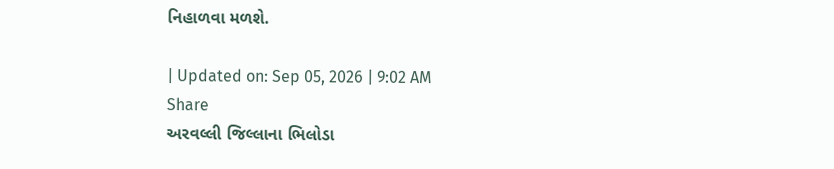નિહાળવા મળશે.

| Updated on: Sep 05, 2026 | 9:02 AM
Share
અરવલ્લી જિલ્લાના ભિલોડા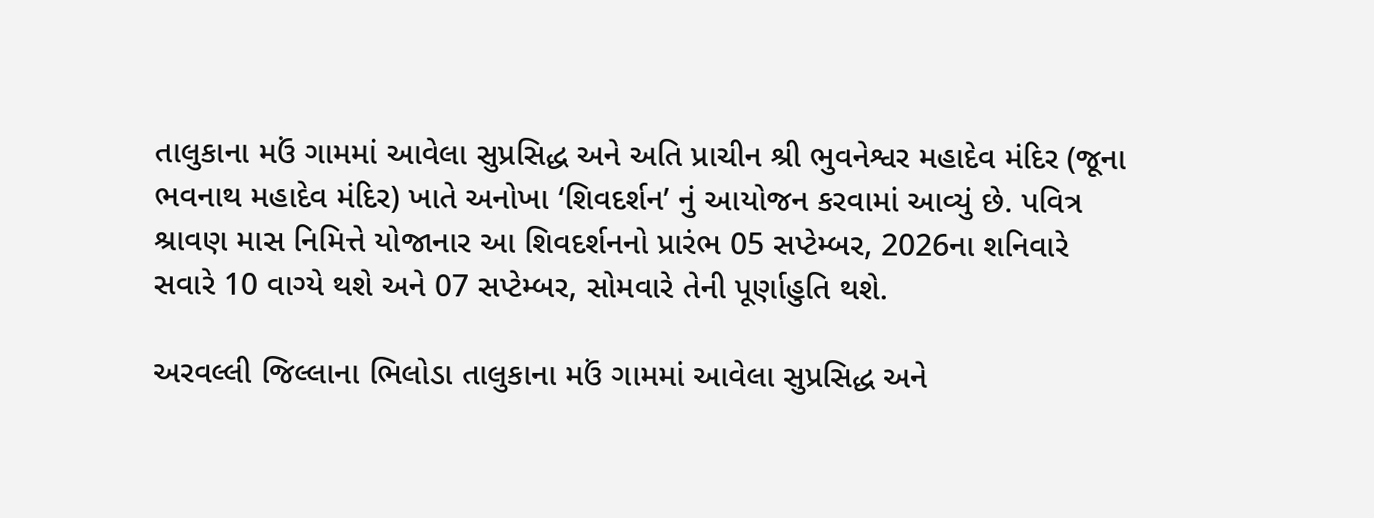તાલુકાના મઉં ગામમાં આવેલા સુપ્રસિદ્ધ અને અતિ પ્રાચીન શ્રી ભુવનેશ્વર મહાદેવ મંદિર (જૂના ભવનાથ મહાદેવ મંદિર) ખાતે અનોખા ‘શિવદર્શન’ નું આયોજન કરવામાં આવ્યું છે. પવિત્ર શ્રાવણ માસ નિમિત્તે યોજાનાર આ શિવદર્શનનો પ્રારંભ 05 સપ્ટેમ્બર, 2026ના શનિવારે સવારે 10 વાગ્યે થશે અને 07 સપ્ટેમ્બર, સોમવારે તેની પૂર્ણાહુતિ થશે.

અરવલ્લી જિલ્લાના ભિલોડા તાલુકાના મઉં ગામમાં આવેલા સુપ્રસિદ્ધ અને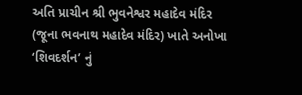અતિ પ્રાચીન શ્રી ભુવનેશ્વર મહાદેવ મંદિર (જૂના ભવનાથ મહાદેવ મંદિર) ખાતે અનોખા ‘શિવદર્શન’ નું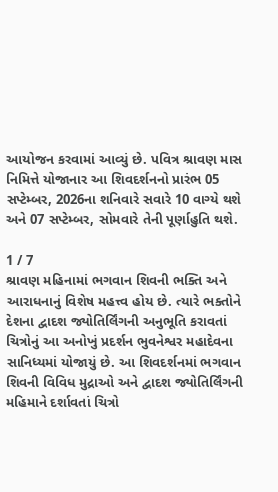આયોજન કરવામાં આવ્યું છે. પવિત્ર શ્રાવણ માસ નિમિત્તે યોજાનાર આ શિવદર્શનનો પ્રારંભ 05 સપ્ટેમ્બર, 2026ના શનિવારે સવારે 10 વાગ્યે થશે અને 07 સપ્ટેમ્બર, સોમવારે તેની પૂર્ણાહુતિ થશે.

1 / 7
શ્રાવણ મહિનામાં ભગવાન શિવની ભક્તિ અને આરાધનાનું વિશેષ મહત્ત્વ હોય છે. ત્યારે ભક્તોને દેશના દ્વાદશ જ્યોતિર્લિંગની અનુભૂતિ કરાવતાં ચિત્રોનું આ અનોખું પ્રદર્શન ભુવનેશ્વર મહાદેવના સાનિધ્યમાં યોજાયું છે. આ શિવદર્શનમાં ભગવાન શિવની વિવિધ મુદ્રાઓ અને દ્વાદશ જ્યોતિર્લિંગની મહિમાને દર્શાવતાં ચિત્રો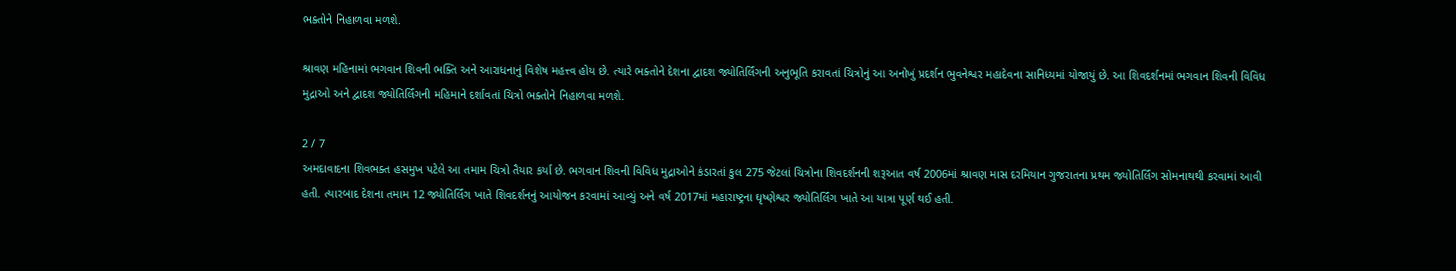ભક્તોને નિહાળવા મળશે.

શ્રાવણ મહિનામાં ભગવાન શિવની ભક્તિ અને આરાધનાનું વિશેષ મહત્ત્વ હોય છે. ત્યારે ભક્તોને દેશના દ્વાદશ જ્યોતિર્લિંગની અનુભૂતિ કરાવતાં ચિત્રોનું આ અનોખું પ્રદર્શન ભુવનેશ્વર મહાદેવના સાનિધ્યમાં યોજાયું છે. આ શિવદર્શનમાં ભગવાન શિવની વિવિધ મુદ્રાઓ અને દ્વાદશ જ્યોતિર્લિંગની મહિમાને દર્શાવતાં ચિત્રો ભક્તોને નિહાળવા મળશે.

2 / 7
અમદાવાદના શિવભક્ત હસમુખ પટેલે આ તમામ ચિત્રો તૈયાર કર્યા છે. ભગવાન શિવની વિવિધ મુદ્રાઓને કંડારતાં કુલ 275 જેટલાં ચિત્રોના શિવદર્શનની શરૂઆત વર્ષ 2006માં શ્રાવણ માસ દરમિયાન ગુજરાતના પ્રથમ જ્યોતિર્લિંગ સોમનાથથી કરવામાં આવી હતી. ત્યારબાદ દેશના તમામ 12 જ્યોતિર્લિંગ ખાતે શિવદર્શનનું આયોજન કરવામાં આવ્યું અને વર્ષ 2017માં મહારાષ્ટ્રના ઘૃષ્ણેશ્વર જ્યોતિર્લિંગ ખાતે આ યાત્રા પૂર્ણ થઈ હતી.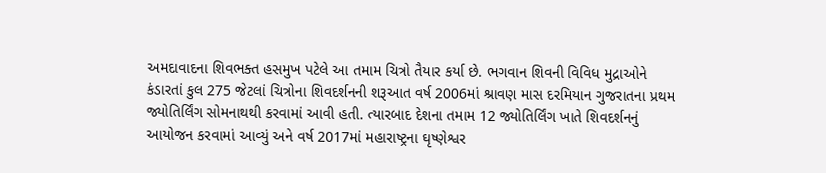અમદાવાદના શિવભક્ત હસમુખ પટેલે આ તમામ ચિત્રો તૈયાર કર્યા છે. ભગવાન શિવની વિવિધ મુદ્રાઓને કંડારતાં કુલ 275 જેટલાં ચિત્રોના શિવદર્શનની શરૂઆત વર્ષ 2006માં શ્રાવણ માસ દરમિયાન ગુજરાતના પ્રથમ જ્યોતિર્લિંગ સોમનાથથી કરવામાં આવી હતી. ત્યારબાદ દેશના તમામ 12 જ્યોતિર્લિંગ ખાતે શિવદર્શનનું આયોજન કરવામાં આવ્યું અને વર્ષ 2017માં મહારાષ્ટ્રના ઘૃષ્ણેશ્વર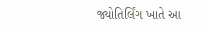જ્યોતિર્લિંગ ખાતે આ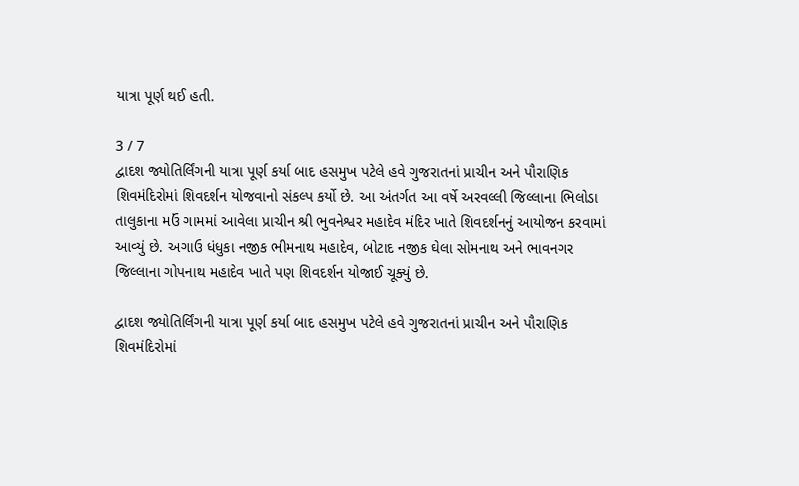યાત્રા પૂર્ણ થઈ હતી.

3 / 7
દ્વાદશ જ્યોતિર્લિંગની યાત્રા પૂર્ણ કર્યા બાદ હસમુખ પટેલે હવે ગુજરાતનાં પ્રાચીન અને પૌરાણિક શિવમંદિરોમાં શિવદર્શન યોજવાનો સંકલ્પ કર્યો છે. આ અંતર્ગત આ વર્ષે અરવલ્લી જિલ્લાના ભિલોડા તાલુકાના મઉં ગામમાં આવેલા પ્રાચીન શ્રી ભુવનેશ્વર મહાદેવ મંદિર ખાતે શિવદર્શનનું આયોજન કરવામાં આવ્યું છે. અગાઉ ધંધુકા નજીક ભીમનાથ મહાદેવ, બોટાદ નજીક ઘેલા સોમનાથ અને ભાવનગર જિલ્લાના ગોપનાથ મહાદેવ ખાતે પણ શિવદર્શન યોજાઈ ચૂક્યું છે.

દ્વાદશ જ્યોતિર્લિંગની યાત્રા પૂર્ણ કર્યા બાદ હસમુખ પટેલે હવે ગુજરાતનાં પ્રાચીન અને પૌરાણિક શિવમંદિરોમાં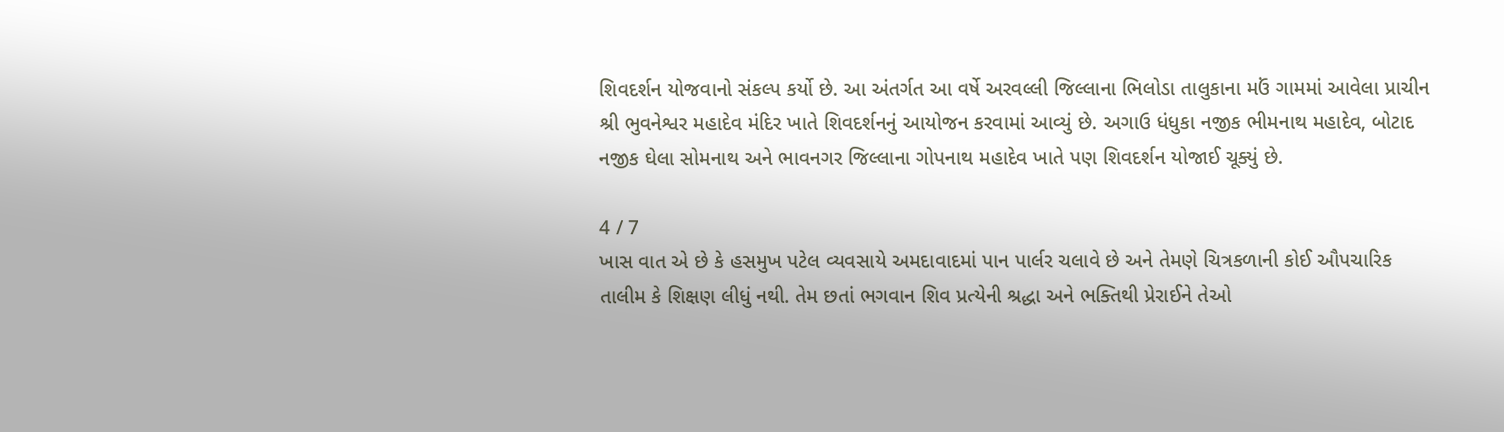શિવદર્શન યોજવાનો સંકલ્પ કર્યો છે. આ અંતર્ગત આ વર્ષે અરવલ્લી જિલ્લાના ભિલોડા તાલુકાના મઉં ગામમાં આવેલા પ્રાચીન શ્રી ભુવનેશ્વર મહાદેવ મંદિર ખાતે શિવદર્શનનું આયોજન કરવામાં આવ્યું છે. અગાઉ ધંધુકા નજીક ભીમનાથ મહાદેવ, બોટાદ નજીક ઘેલા સોમનાથ અને ભાવનગર જિલ્લાના ગોપનાથ મહાદેવ ખાતે પણ શિવદર્શન યોજાઈ ચૂક્યું છે.

4 / 7
ખાસ વાત એ છે કે હસમુખ પટેલ વ્યવસાયે અમદાવાદમાં પાન પાર્લર ચલાવે છે અને તેમણે ચિત્રકળાની કોઈ ઔપચારિક તાલીમ કે શિક્ષણ લીધું નથી. તેમ છતાં ભગવાન શિવ પ્રત્યેની શ્રદ્ધા અને ભક્તિથી પ્રેરાઈને તેઓ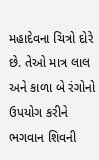મહાદેવના ચિત્રો દોરે છે. તેઓ માત્ર લાલ અને કાળા બે રંગોનો ઉપયોગ કરીને ભગવાન શિવની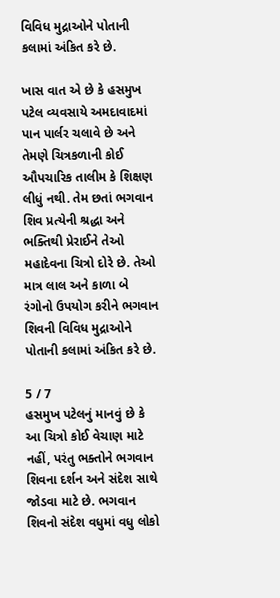વિવિધ મુદ્રાઓને પોતાની કલામાં અંકિત કરે છે.

ખાસ વાત એ છે કે હસમુખ પટેલ વ્યવસાયે અમદાવાદમાં પાન પાર્લર ચલાવે છે અને તેમણે ચિત્રકળાની કોઈ ઔપચારિક તાલીમ કે શિક્ષણ લીધું નથી. તેમ છતાં ભગવાન શિવ પ્રત્યેની શ્રદ્ધા અને ભક્તિથી પ્રેરાઈને તેઓ મહાદેવના ચિત્રો દોરે છે. તેઓ માત્ર લાલ અને કાળા બે રંગોનો ઉપયોગ કરીને ભગવાન શિવની વિવિધ મુદ્રાઓને પોતાની કલામાં અંકિત કરે છે.

5 / 7
હસમુખ પટેલનું માનવું છે કે આ ચિત્રો કોઈ વેચાણ માટે નહીં, પરંતુ ભક્તોને ભગવાન શિવના દર્શન અને સંદેશ સાથે જોડવા માટે છે. ભગવાન શિવનો સંદેશ વધુમાં વધુ લોકો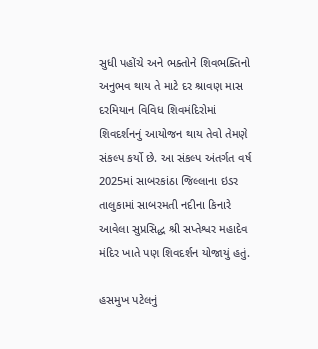સુધી પહોંચે અને ભક્તોને શિવભક્તિનો અનુભવ થાય તે માટે દર શ્રાવણ માસ દરમિયાન વિવિધ શિવમંદિરોમાં શિવદર્શનનું આયોજન થાય તેવો તેમણે સંકલ્પ કર્યો છે. આ સંકલ્પ અંતર્ગત વર્ષ 2025માં સાબરકાંઠા જિલ્લાના ઇડર તાલુકામાં સાબરમતી નદીના કિનારે આવેલા સુપ્રસિદ્ધ શ્રી સપ્તેશ્વર મહાદેવ મંદિર ખાતે પણ શિવદર્શન યોજાયું હતું.

હસમુખ પટેલનું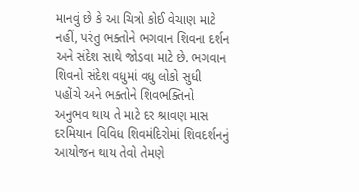માનવું છે કે આ ચિત્રો કોઈ વેચાણ માટે નહીં, પરંતુ ભક્તોને ભગવાન શિવના દર્શન અને સંદેશ સાથે જોડવા માટે છે. ભગવાન શિવનો સંદેશ વધુમાં વધુ લોકો સુધી પહોંચે અને ભક્તોને શિવભક્તિનો અનુભવ થાય તે માટે દર શ્રાવણ માસ દરમિયાન વિવિધ શિવમંદિરોમાં શિવદર્શનનું આયોજન થાય તેવો તેમણે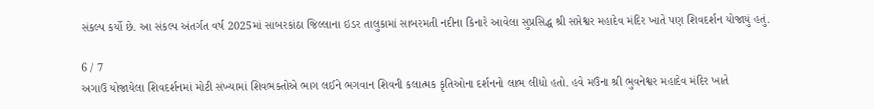સંકલ્પ કર્યો છે. આ સંકલ્પ અંતર્ગત વર્ષ 2025માં સાબરકાંઠા જિલ્લાના ઇડર તાલુકામાં સાબરમતી નદીના કિનારે આવેલા સુપ્રસિદ્ધ શ્રી સપ્તેશ્વર મહાદેવ મંદિર ખાતે પણ શિવદર્શન યોજાયું હતું.

6 / 7
અગાઉ યોજાયેલા શિવદર્શનમાં મોટી સંખ્યામાં શિવભક્તોએ ભાગ લઈને ભગવાન શિવની કલાત્મક કૃતિઓના દર્શનનો લાભ લીધો હતો. હવે મઉંના શ્રી ભુવનેશ્વર મહાદેવ મંદિર ખાતે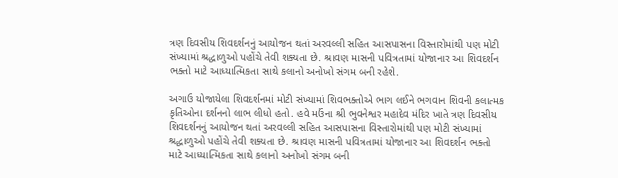ત્રણ દિવસીય શિવદર્શનનું આયોજન થતાં અરવલ્લી સહિત આસપાસના વિસ્તારોમાંથી પણ મોટી સંખ્યામાં શ્રદ્ધાળુઓ પહોંચે તેવી શક્યતા છે. શ્રાવણ માસની પવિત્રતામાં યોજાનાર આ શિવદર્શન ભક્તો માટે આધ્યાત્મિકતા સાથે કલાનો અનોખો સંગમ બની રહેશે.

અગાઉ યોજાયેલા શિવદર્શનમાં મોટી સંખ્યામાં શિવભક્તોએ ભાગ લઈને ભગવાન શિવની કલાત્મક કૃતિઓના દર્શનનો લાભ લીધો હતો. હવે મઉંના શ્રી ભુવનેશ્વર મહાદેવ મંદિર ખાતે ત્રણ દિવસીય શિવદર્શનનું આયોજન થતાં અરવલ્લી સહિત આસપાસના વિસ્તારોમાંથી પણ મોટી સંખ્યામાં શ્રદ્ધાળુઓ પહોંચે તેવી શક્યતા છે. શ્રાવણ માસની પવિત્રતામાં યોજાનાર આ શિવદર્શન ભક્તો માટે આધ્યાત્મિકતા સાથે કલાનો અનોખો સંગમ બની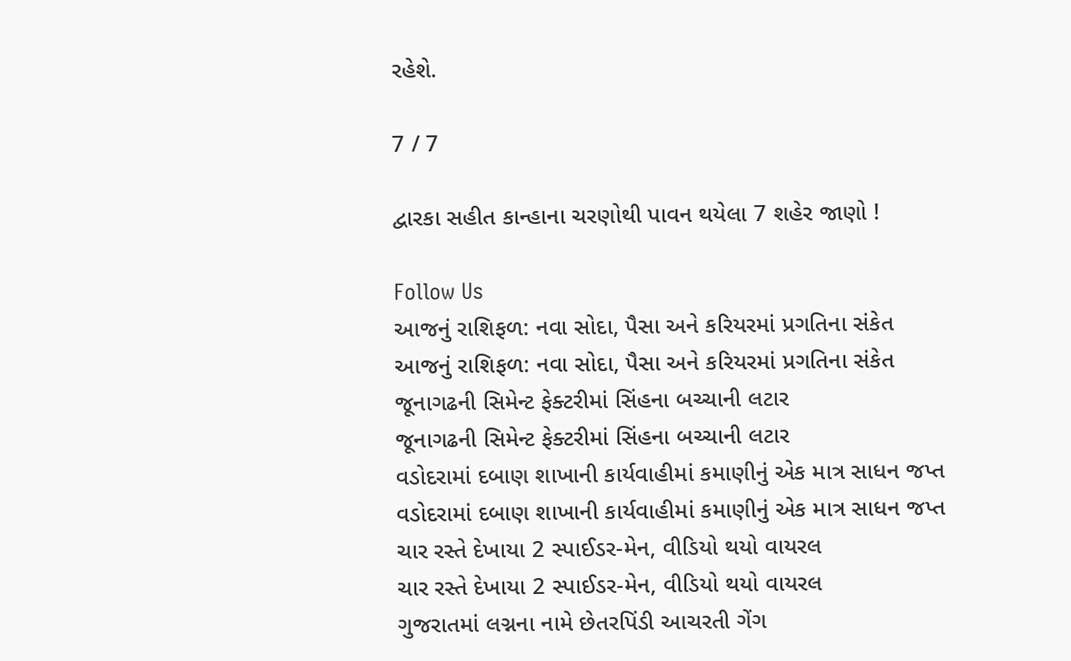રહેશે.

7 / 7

દ્વારકા સહીત કાન્હાના ચરણોથી પાવન થયેલા 7 શહેર જાણો !

Follow Us
આજનું રાશિફળ: નવા સોદા, પૈસા અને કરિયરમાં પ્રગતિના સંકેત
આજનું રાશિફળ: નવા સોદા, પૈસા અને કરિયરમાં પ્રગતિના સંકેત
જૂનાગઢની સિમેન્ટ ફેક્ટરીમાં સિંહના બચ્ચાની લટાર
જૂનાગઢની સિમેન્ટ ફેક્ટરીમાં સિંહના બચ્ચાની લટાર
વડોદરામાં દબાણ શાખાની કાર્યવાહીમાં કમાણીનું એક માત્ર સાધન જપ્ત
વડોદરામાં દબાણ શાખાની કાર્યવાહીમાં કમાણીનું એક માત્ર સાધન જપ્ત
ચાર રસ્તે દેખાયા 2 સ્પાઈડર-મેન, વીડિયો થયો વાયરલ
ચાર રસ્તે દેખાયા 2 સ્પાઈડર-મેન, વીડિયો થયો વાયરલ
ગુજરાતમાં લગ્નના નામે છેતરપિંડી આચરતી ગેંગ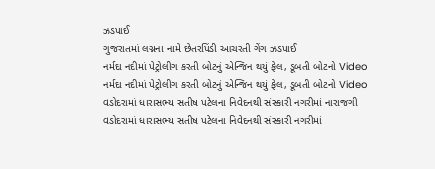ઝડપાઈ
ગુજરાતમાં લગ્નના નામે છેતરપિંડી આચરતી ગેંગ ઝડપાઈ
નર્મદા નદીમાં પેટ્રોલીગ કરતી બોટનું એન્જિન થયું ફેલ, ડૂબતી બોટનો Video
નર્મદા નદીમાં પેટ્રોલીગ કરતી બોટનું એન્જિન થયું ફેલ, ડૂબતી બોટનો Video
વડોદરામાં ધારાસભ્ય સતીષ પટેલના નિવેદનથી સંસ્કારી નગરીમાં નારાજગી
વડોદરામાં ધારાસભ્ય સતીષ પટેલના નિવેદનથી સંસ્કારી નગરીમાં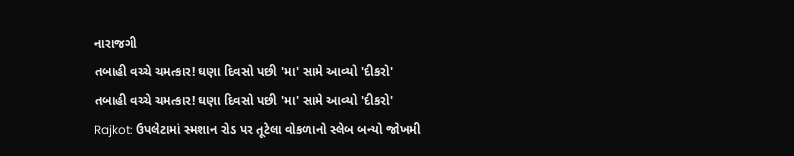નારાજગી
તબાહી વચ્ચે ચમત્કાર! ઘણા દિવસો પછી 'મા' સામે આવ્યો 'દીકરો'
તબાહી વચ્ચે ચમત્કાર! ઘણા દિવસો પછી 'મા' સામે આવ્યો 'દીકરો'
Rajkot: ઉપલેટામાં સ્મશાન રોડ પર તૂટેલા વોકળાનો સ્લેબ બન્યો જોખમી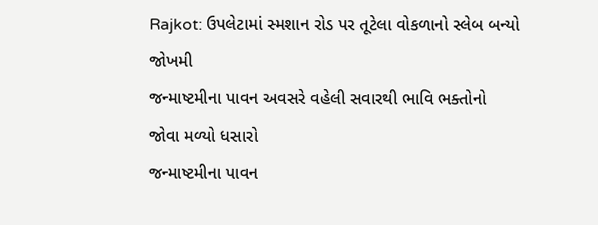Rajkot: ઉપલેટામાં સ્મશાન રોડ પર તૂટેલા વોકળાનો સ્લેબ બન્યો જોખમી
જન્માષ્ટમીના પાવન અવસરે વહેલી સવારથી ભાવિ ભક્તોનો જોવા મળ્યો ધસારો
જન્માષ્ટમીના પાવન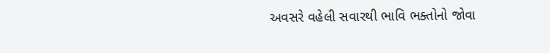અવસરે વહેલી સવારથી ભાવિ ભક્તોનો જોવા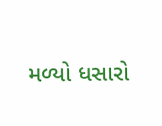મળ્યો ધસારો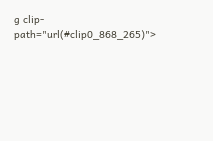g clip-path="url(#clip0_868_265)">